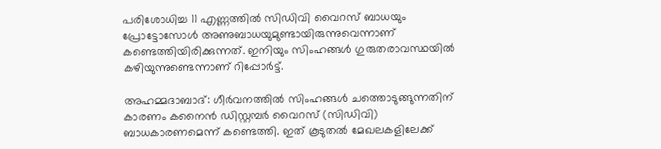പരിശോധിച്ച 11 എണ്ണത്തില്‍ സിഡിവി വൈറസ് ബാധയും പ്രോട്ടോസോള്‍ അണുബാധയുമുണ്ടായിരുന്നുവെന്നാണ് കണ്ടെത്തിയിരിക്കുന്നത്. ഇനിയും സിംഹങ്ങള്‍ ഗുരുതരാവസ്ഥയില്‍ കഴിയുന്നുണ്ടെന്നാണ് റിപ്പോര്‍ട്ട്.

അഹമ്മദാബാദ്: ഗീര്‍വനത്തില്‍ സിംഹങ്ങള്‍ ചത്തൊടുങ്ങുന്നതിന് കാരണം കനൈന്‍ ഡിസ്റ്റമ്പര്‍ വൈറസ് (സിഡിവി) ബാധകാരണമെന്ന് കണ്ടെത്തി. ഇത് കൂടുതല്‍ മേഖലകളിലേക്ക്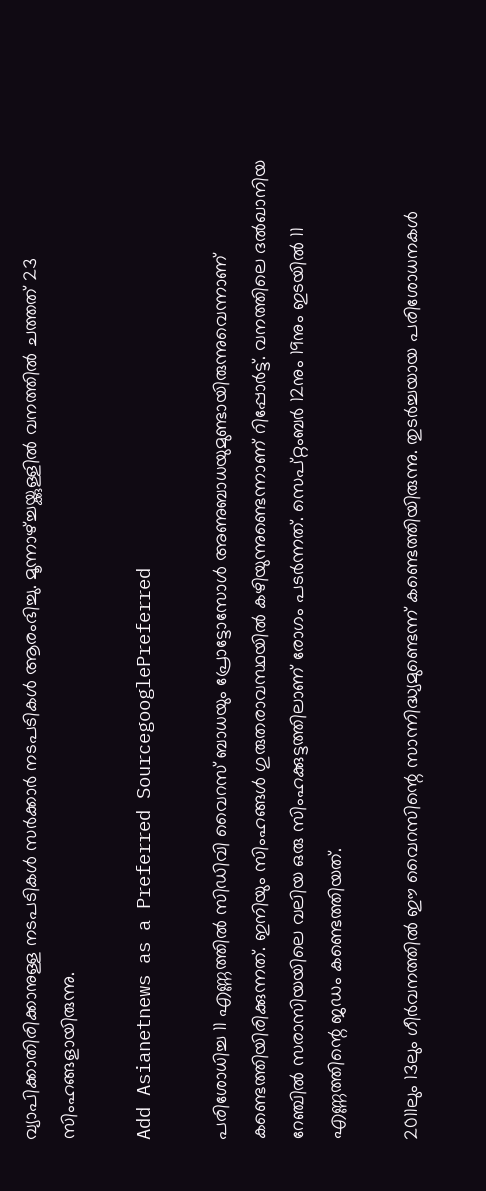വ്യാപിക്കാതിരിക്കാനുള്ള നടപടികള്‍ സര്‍ക്കാര്‍ നടപടികള്‍ ആരംഭിച്ചു. മൂന്നാഴ്ച്ചയ്ക്കുള്ളില്‍ വനത്തില്‍ ചത്തത് 23 സിംഹങ്ങളായിരുന്നു.

Add Asianetnews as a Preferred SourcegooglePreferred

പരിശോധിച്ച 11 എണ്ണത്തില്‍ സിഡിവി വൈറസ് ബാധയും പ്രോട്ടോസോള്‍ അണുബാധയുമുണ്ടായിരുന്നുവെന്നാണ് കണ്ടെത്തിയിരിക്കുന്നത്. ഇനിയും സിംഹങ്ങള്‍ ഗുരുതരാവസ്ഥയില്‍ കഴിയുന്നുണ്ടെന്നാണ് റിപ്പോര്‍ട്ട്. വനത്തിലെ ദല്‍ഖാനിയ റേഞ്ചില്‍ സരാസിയയിലെ വലിയ ഒരു സിംഹക്കുട്ടത്തിലാണ് രോഗം പടര്‍ന്നത്. സെപ്റ്റംബര്‍ 12നും 19നും ഇടയില്‍ 11 എണ്ണത്തിന്റെ ജഡം കണ്ടെത്തിയത്.

2011ലും 13ലും ഗീര്‍വനത്തില്‍ ഈ വൈറസിന്റെ സാന്നിദ്ധ്യമുണ്ടെന്ന് കണ്ടെത്തിയിരുന്നു. തുടര്‍ച്ചയായ പരിശോധനകള്‍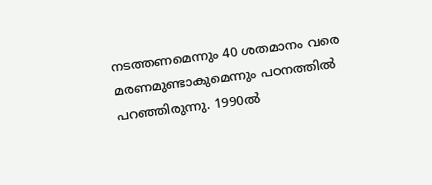നടത്തണമെന്നും 40 ശതമാനം വരെ മരണമുണ്ടാകുമെന്നും പഠനത്തില്‍ പറഞ്ഞിരുന്നു. 1990ല്‍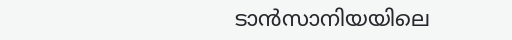ടാന്‍സാനിയയിലെ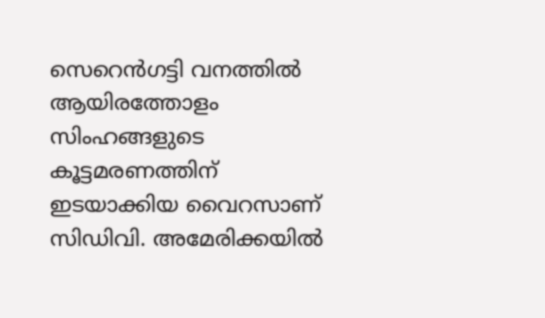സെറെന്‍ഗട്ടി വനത്തില്‍ ആയിരത്തോളം സിംഹങ്ങളുടെ കൂട്ടമരണത്തിന് ഇടയാക്കിയ വൈറസാണ് സിഡിവി. അമേരിക്കയില്‍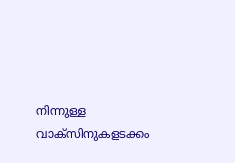നിന്നുള്ള വാക്‌സിനുകളടക്കം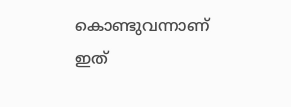കൊണ്ടുവന്നാണ് ഇത്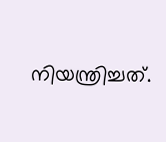നിയന്ത്രിച്ചത്.